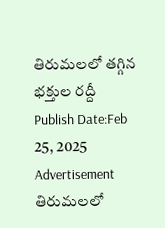తిరుమలలో తగ్గిన భక్తుల రద్దీ
Publish Date:Feb 25, 2025
Advertisement
తిరుమలలో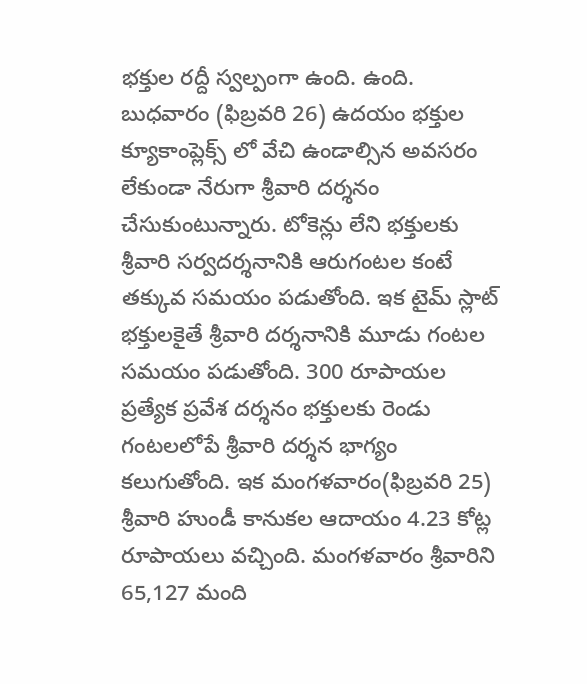భక్తుల రద్దీ స్వల్పంగా ఉంది. ఉంది. బుధవారం (ఫిబ్రవరి 26) ఉదయం భక్తుల క్యూకాంప్లెక్స్ లో వేచి ఉండాల్సిన అవసరం లేకుండా నేరుగా శ్రీవారి దర్శనం చేసుకుంటున్నారు. టోకెన్లు లేని భక్తులకు శ్రీవారి సర్వదర్శనానికి ఆరుగంటల కంటే తక్కువ సమయం పడుతోంది. ఇక టైమ్ స్లాట్ భక్తులకైతే శ్రీవారి దర్శనానికి మూడు గంటల సమయం పడుతోంది. 300 రూపాయల ప్రత్యేక ప్రవేశ దర్శనం భక్తులకు రెండు గంటలలోపే శ్రీవారి దర్శన భాగ్యం కలుగుతోంది. ఇక మంగళవారం(ఫిబ్రవరి 25) శ్రీవారి హుండీ కానుకల ఆదాయం 4.23 కోట్ల రూపాయలు వచ్చింది. మంగళవారం శ్రీవారిని 65,127 మంది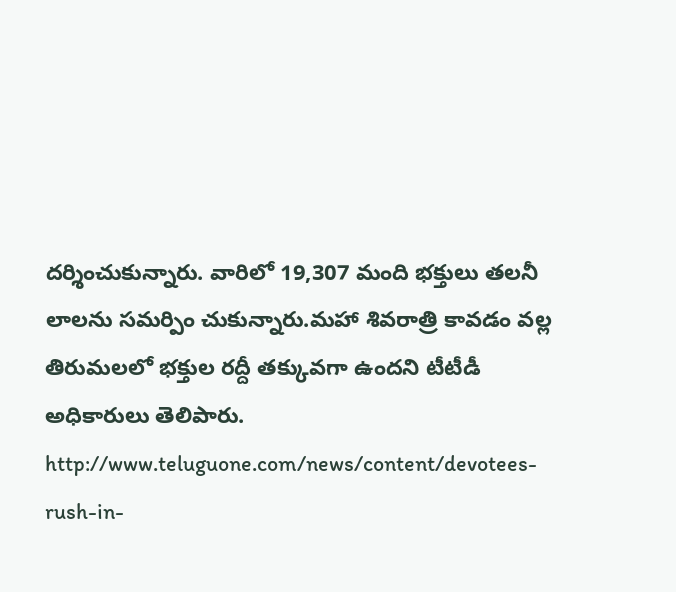దర్శించుకున్నారు. వారిలో 19,307 మంది భక్తులు తలనీ లాలను సమర్పిం చుకున్నారు.మహా శివరాత్రి కావడం వల్ల తిరుమలలో భక్తుల రద్దీ తక్కువగా ఉందని టీటీడీ అధికారులు తెలిపారు.
http://www.teluguone.com/news/content/devotees-rush-in-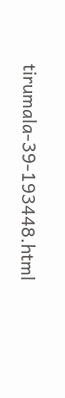tirumala-39-193448.html